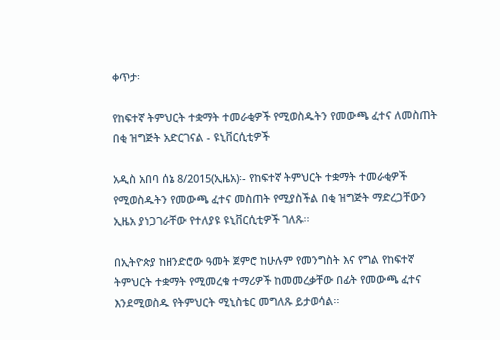ቀጥታ፡

የከፍተኛ ትምህርት ተቋማት ተመራቂዎች የሚወስዱትን የመውጫ ፈተና ለመስጠት በቂ ዝግጅት አድርገናል - ዩኒቨርሲቲዎች

አዲስ አበባ ሰኔ 8/2015(ኢዜአ)፡- የከፍተኛ ትምህርት ተቋማት ተመራቂዎች የሚወስዱትን የመውጫ ፈተና መስጠት የሚያስችል በቂ ዝግጅት ማድረጋቸውን ኢዜአ ያነጋገራቸው የተለያዩ ዩኒቨርሲቲዎች ገለጹ፡፡

በኢትዮጵያ ከዘንድሮው ዓመት ጀምሮ ከሁሉም የመንግስት እና የግል የከፍተኛ ትምህርት ተቋማት የሚመረቁ ተማሪዎች ከመመረቃቸው በፊት የመውጫ ፈተና እንደሚወስዱ የትምህርት ሚኒስቴር መግለጹ ይታወሳል፡፡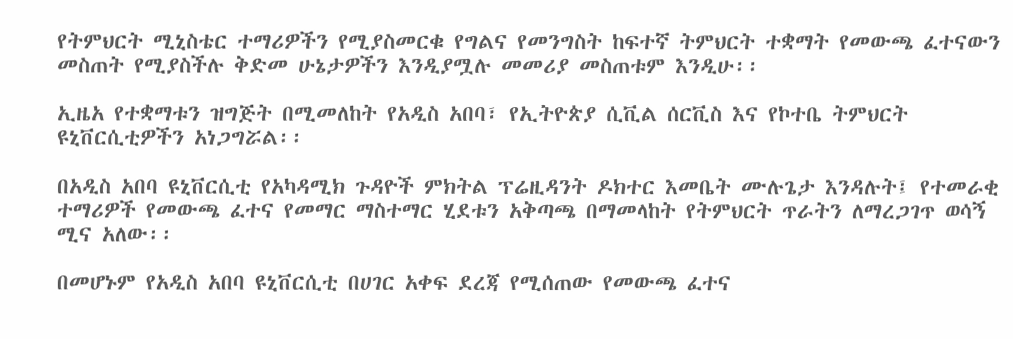የትምህርት ሚኒስቴር ተማሪዎችን የሚያስመርቁ የግልና የመንግስት ከፍተኛ ትምህርት ተቋማት የመውጫ ፈተናውን መስጠት የሚያስችሉ ቅድመ ሁኔታዎችን እንዲያሟሉ መመሪያ መስጠቱም እንዲሁ፡፡

ኢዜአ የተቋማቱን ዝግጅት በሚመለከት የአዲስ አበባ፣ የኢትዮጵያ ሲቪል ሰርቪስ እና የኮተቤ ትምህርት ዩኒቨርሲቲዎችን አነጋግሯል፡፡

በአዲስ አበባ ዩኒቨርሲቲ የአካዳሚክ ጉዳዮች ምክትል ፕሬዚዳንት ዶክተር እመቤት ሙሉጌታ እንዳሉት፤ የተመራቂ ተማሪዎች የመውጫ ፈተና የመማር ማስተማር ሂደቱን አቅጣጫ በማመላከት የትምህርት ጥራትን ለማረጋገጥ ወሳኝ ሚና አለው፡፡

በመሆኑም የአዲስ አበባ ዩኒቨርሲቲ በሀገር አቀፍ ደረጃ የሚሰጠው የመውጫ ፈተና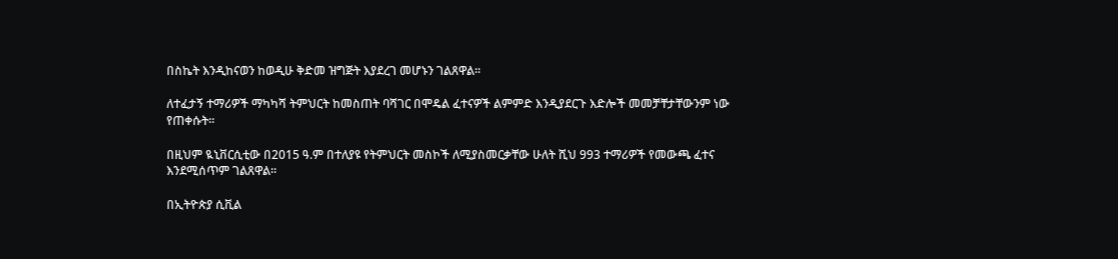በስኬት እንዲከናወን ከወዲሁ ቅድመ ዝግጅት እያደረገ መሆኑን ገልጸዋል፡፡

ለተፈታኝ ተማሪዎች ማካካሻ ትምህርት ከመስጠት ባሻገር በሞዴል ፈተናዎች ልምምድ እንዲያደርጉ እድሎች መመቻቸታቸውንም ነው የጠቀሱት፡፡

በዚህም ዪኒቨርሲቲው በ2015 ዓ.ም በተለያዩ የትምህርት መስኮች ለሚያስመርቃቸው ሁለት ሺህ 993 ተማሪዎች የመውጫ ፈተና እንደሚሰጥም ገልጸዋል፡፡

በኢትዮጵያ ሲቪል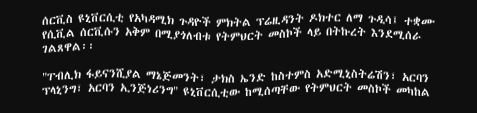ሰርቪስ ዩኒቨርሲቲ የአካዳሚክ ጉዳዮች ምክትል ፕሬዚዳንት ዶክተር ለማ ጉዲሳ፤ ተቋሙ የሲቪል ሰርቪሱን አቅም በሚያጎለብቱ የትምህርት መስኮች ላይ በትኩረት እንደሚሰራ ገልጸዋል፡፡

"ፐብሊክ ፋይናንሺያል ማኔጅመንት፣ ታክስ ኤንድ ከስተምስ አድሚኒስትሬሽን፣ አርባን ፕላኒንግ፣ አርባን ኢንጅነሪንግ" ዩኒቨርሲቲው ከሚሰጣቸው የትምህርት መስኮች መካከል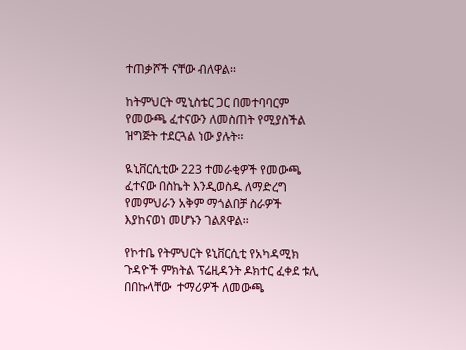ተጠቃሾች ናቸው ብለዋል፡፡

ከትምህርት ሚኒስቴር ጋር በመተባባርም የመውጫ ፈተናውን ለመስጠት የሚያስችል ዝግጅት ተደርጓል ነው ያሉት፡፡

ዪኒቨርሲቲው 223 ተመራቂዎች የመውጫ ፈተናው በስኬት እንዲወስዱ ለማድረግ የመምህራን አቅም ማጎልበቻ ስራዎች እያከናወነ መሆኑን ገልጸዋል፡፡

የኮተቤ የትምህርት ዩኒቨርሲቲ የአካዳሚክ ጉዳዮች ምክትል ፕሬዚዳንት ዶክተር ፈቀደ ቱሊ በበኩላቸው  ተማሪዎች ለመውጫ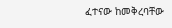ፈተናው ከመቅረባቸው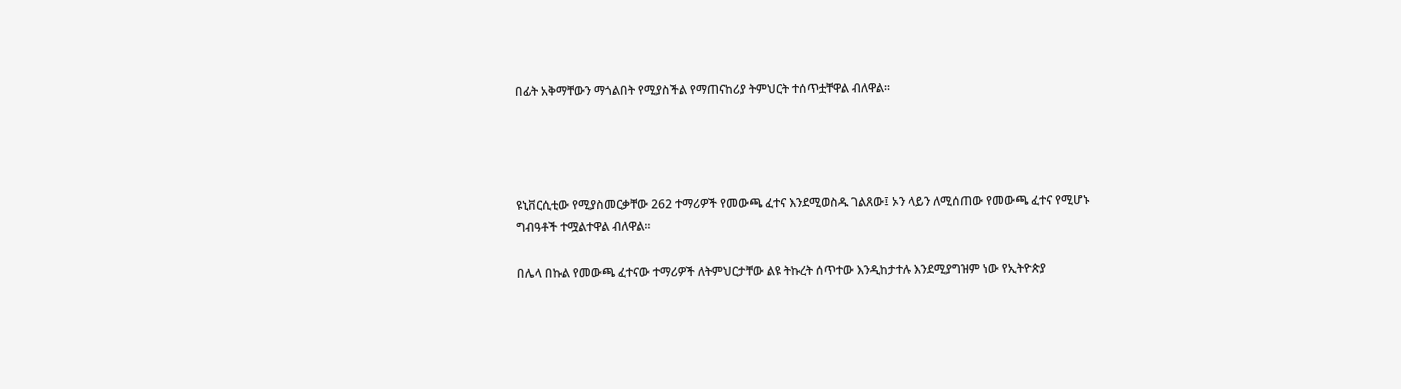በፊት አቅማቸውን ማጎልበት የሚያስችል የማጠናከሪያ ትምህርት ተሰጥቷቸዋል ብለዋል፡፡




ዩኒቨርሲቲው የሚያስመርቃቸው 262 ተማሪዎች የመውጫ ፈተና እንደሚወስዱ ገልጸው፤ ኦን ላይን ለሚሰጠው የመውጫ ፈተና የሚሆኑ ግብዓቶች ተሟልተዋል ብለዋል፡፡

በሌላ በኩል የመውጫ ፈተናው ተማሪዎች ለትምህርታቸው ልዩ ትኩረት ሰጥተው እንዲከታተሉ እንደሚያግዝም ነው የኢትዮጵያ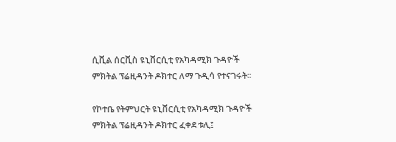ሲቪል ሰርቪስ ዩኒቨርሲቲ የአካዳሚክ ጉዳዮች ምክትል ፕሬዚዳንት ዶክተር ለማ ጉዲሳ የተናገሩት፡፡

የኮተቤ የትምህርት ዩኒቨርሲቲ የአካዳሚክ ጉዳዮች ምክትል ፕሬዚዳንት ዶክተር ፈቀደ ቱሊ፤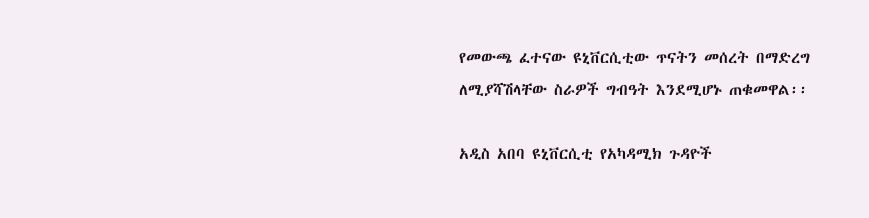የመውጫ ፈተናው ዩኒቨርሲቲው ጥናትን መሰረት በማድረግ ለሚያሻሽላቸው ስራዎች ግብዓት እንደሚሆኑ ጠቁመዋል፡፡

አዲስ አበባ ዩኒቨርሲቲ የአካዳሚክ ጉዳዮች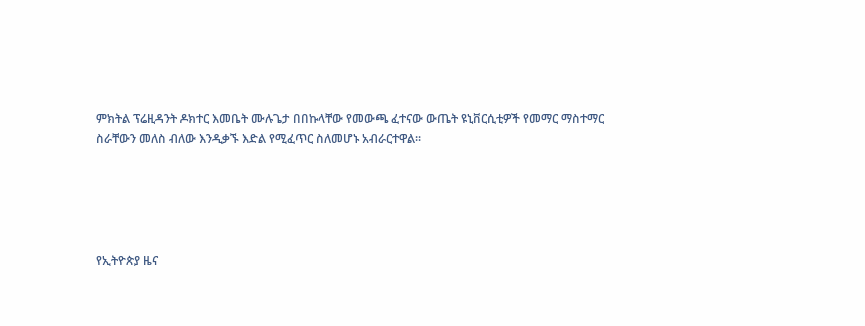ምክትል ፕሬዚዳንት ዶክተር እመቤት ሙሉጌታ በበኩላቸው የመውጫ ፈተናው ውጤት ዩኒቨርሲቲዎች የመማር ማስተማር ስራቸውን መለስ ብለው እንዲቃኙ እድል የሚፈጥር ስለመሆኑ አብራርተዋል፡፡





የኢትዮጵያ ዜና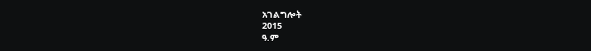አገልግሎት
2015
ዓ.ም